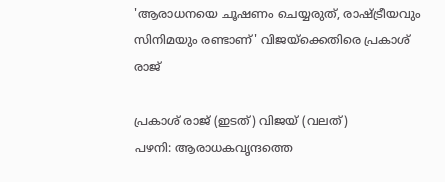'ആരാധനയെ ചൂഷണം ചെയ്യരുത്, രാഷ്ട്രീയവും സിനിമയും രണ്ടാണ്' വിജയ്ക്കെതിരെ പ്രകാശ് രാജ്

പ്രകാശ് രാജ് (ഇടത്) വിജയ് (വലത്)
പഴനി: ആരാധകവൃന്ദത്തെ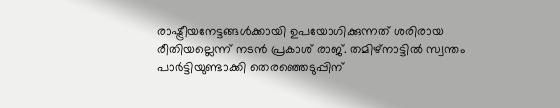രാഷ്ട്രീയനേട്ടങ്ങൾക്കായി ഉപയോഗിക്കുന്നത് ശരിരായ രീതിയല്ലെന്ന് നടൻ പ്രകാശ് രാജ്. തമിഴ്നാട്ടിൽ സ്വന്തം പാർട്ടിയുണ്ടാക്കി തെരഞ്ഞെടുപ്പിന്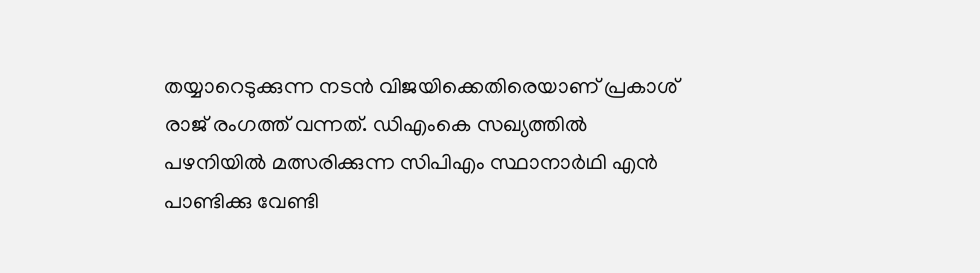തയ്യാറെടുക്കുന്ന നടൻ വിജയിക്കെതിരെയാണ് പ്രകാശ് രാജ് രംഗത്ത് വന്നത്. ഡിഎംകെ സഖ്യത്തിൽ പഴനിയിൽ മത്സരിക്കുന്ന സിപിഎം സ്ഥാനാർഥി എൻ പാണ്ടിക്കു വേണ്ടി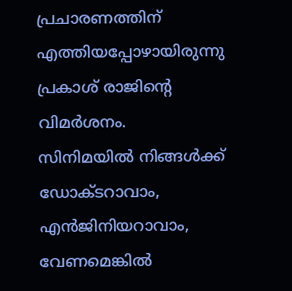പ്രചാരണത്തിന് എത്തിയപ്പോഴായിരുന്നു പ്രകാശ് രാജിന്റെ വിമർശനം.
സിനിമയിൽ നിങ്ങൾക്ക് ഡോക്ടറാവാം, എൻജിനിയറാവാം, വേണമെങ്കിൽ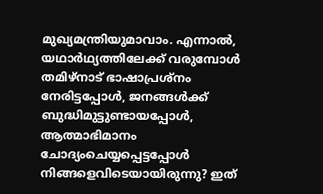മുഖ്യമന്ത്രിയുമാവാം. എന്നാൽ, യഥാർഥ്യത്തിലേക്ക് വരുമ്പോൾ തമിഴ്നാട് ഭാഷാപ്രശ്നം നേരിട്ടപ്പോൾ, ജനങ്ങൾക്ക് ബുദ്ധിമുട്ടുണ്ടായപ്പോൾ, ആത്മാഭിമാനം ചോദ്യംചെയ്യപ്പെട്ടപ്പോൾ നിങ്ങളെവിടെയായിരുന്നു? ഇത്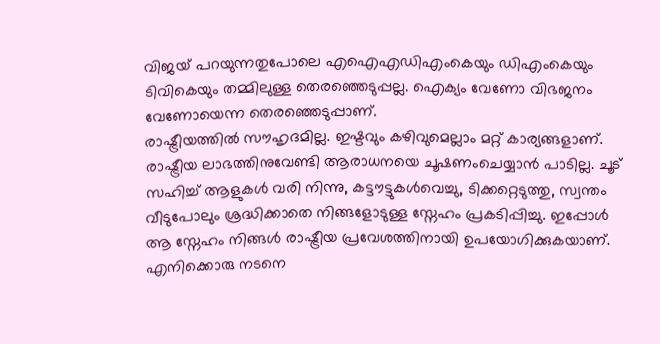വിജയ് പറയുന്നതുപോലെ എഐഎഡിഎംകെയും ഡിഎംകെയും ടിവികെയും തമ്മിലുള്ള തെരഞ്ഞെടുപ്പല്ല. ഐക്യം വേണോ വിഭജനം വേണോയെന്ന തെരഞ്ഞെടുപ്പാണ്.
രാഷ്ട്രീയത്തിൽ സൗഹൃദമില്ല. ഇഷ്ടവും കഴിവുമെല്ലാം മറ്റ് കാര്യങ്ങളാണ്. രാഷ്ട്രീയ ലാഭത്തിനുവേണ്ടി ആരാധനയെ ചൂഷണംചെയ്യാൻ പാടില്ല. ചൂട് സഹിച്ച് ആളുകൾ വരി നിന്നു, കട്ടൗട്ടുകൾവെച്ചു, ടിക്കറ്റെടുത്തു, സ്വന്തം വീടുപോലും ശ്രദ്ധിക്കാതെ നിങ്ങളോടുള്ള സ്നേഹം പ്രകടിപ്പിച്ചു. ഇപ്പോൾ ആ സ്നേഹം നിങ്ങൾ രാഷ്ട്രീയ പ്രവേശത്തിനായി ഉപയോഗിക്കുകയാണ്. എനിക്കൊരു നടനെ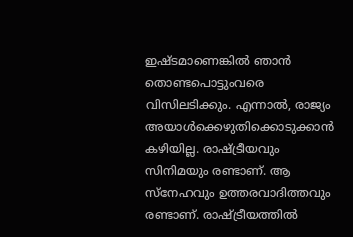ഇഷ്ടമാണെങ്കിൽ ഞാൻ തൊണ്ടപൊട്ടുംവരെ വിസിലടിക്കും. എന്നാൽ, രാജ്യം അയാൾക്കെഴുതിക്കൊടുക്കാൻ കഴിയില്ല. രാഷ്ട്രീയവും സിനിമയും രണ്ടാണ്. ആ സ്നേഹവും ഉത്തരവാദിത്തവും രണ്ടാണ്. രാഷ്ട്രീയത്തിൽ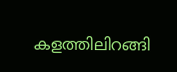കളത്തിലിറങ്ങി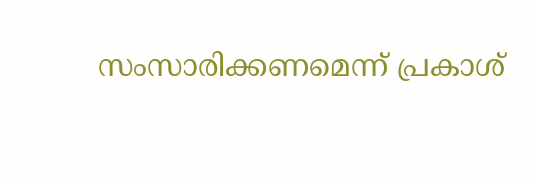സംസാരിക്കണമെന്ന് പ്രകാശ്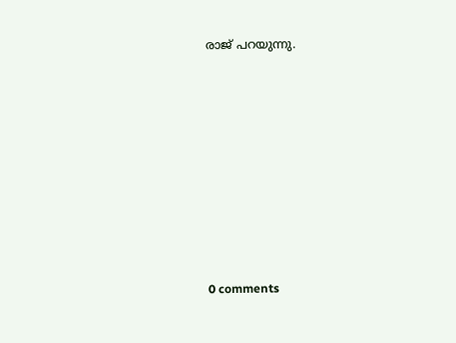രാജ് പറയുന്നു.










0 comments